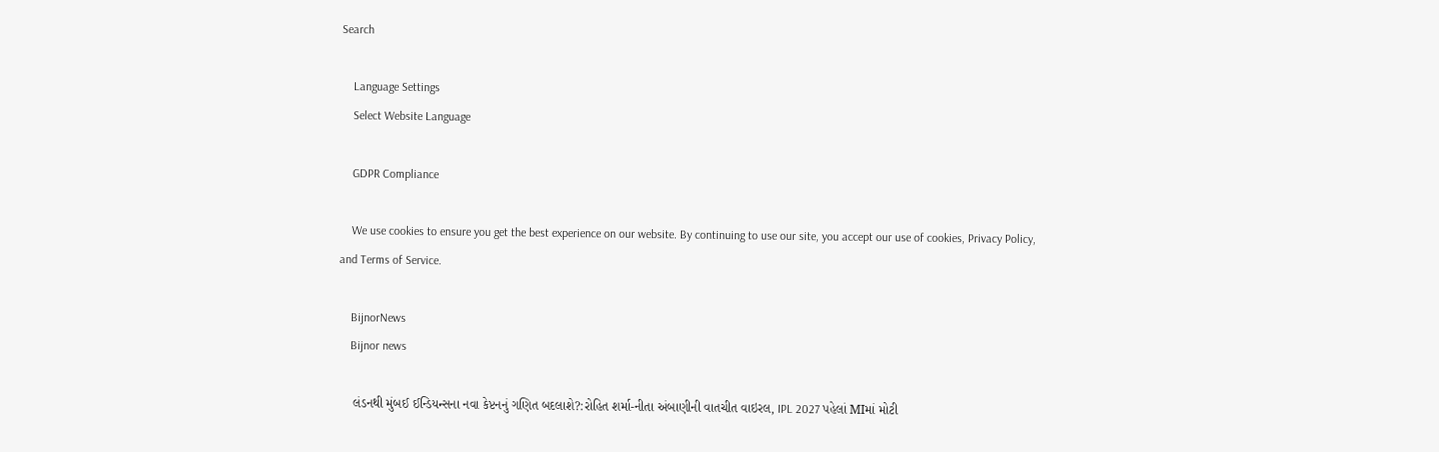Search

    Language Settings
    Select Website Language

    GDPR Compliance

    We use cookies to ensure you get the best experience on our website. By continuing to use our site, you accept our use of cookies, Privacy Policy, and Terms of Service.

    BijnorNews
    Bijnor news

    લંડનથી મુંબઈ ઈન્ડિયન્સના નવા કેપ્ટનનું ગણિત બદલાશે?:રોહિત શર્મા-નીતા અંબાણીની વાતચીત વાઇરલ, IPL 2027 પહેલાં MIમાં મોટી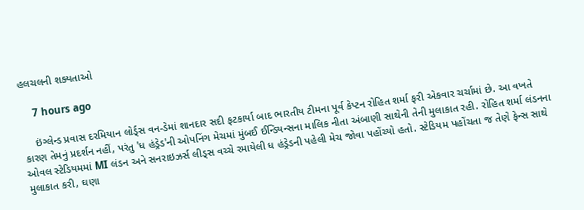હલચલની શક્યતાઓ

    7 hours ago

    ઇંગ્લેન્ડ પ્રવાસ દરમિયાન લોર્ડ્સ વન-ડેમાં શાનદાર સદી ફટકાર્યા બાદ ભારતીય ટીમના પૂર્વ કેપ્ટન રોહિત શર્મા ફરી એકવાર ચર્ચામાં છે. આ વખતે કારણ તેમનું પ્રદર્શન નહીં, પરંતુ 'ધ હંડ્રેડ'ની ઓપનિંગ મેચમાં મુંબઈ ઈન્ડિયન્સના માલિક નીતા અંબાણી સાથેની તેની મુલાકાત રહી. રોહિત શર્મા લંડનના ઓવલ સ્ટેડિયમમાં MI લંડન અને સનરાઇઝર્સ લીડ્સ વચ્ચે રમાયેલી ધ હંડ્રેડની પહેલી મેચ જોવા પહોંચ્યો હતો. સ્ટેડિયમ પહોંચતા જ તેણે ફેન્સ સાથે મુલાકાત કરી, ઘણા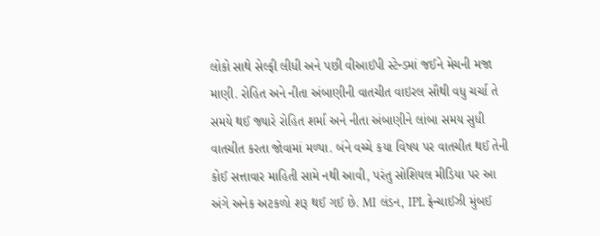લોકો સાથે સેલ્ફી લીધી અને પછી વીઆઈપી સ્ટેન્ડમાં જઈને મેચની મજા માણી. રોહિત અને નીતા અંબાણીની વાતચીત વાઇરલ સૌથી વધુ ચર્ચા તે સમયે થઈ જ્યારે રોહિત શર્મા અને નીતા અંબાણીને લાંબા સમય સુધી વાતચીત કરતા જોવામાં મળ્યા. બંને વચ્ચે કયા વિષય પર વાતચીત થઈ તેની કોઈ સત્તાવાર માહિતી સામે નથી આવી, પરંતુ સોશિયલ મીડિયા પર આ અંગે અનેક અટકળો શરૂ થઈ ગઈ છે. MI લંડન, IPL ફ્રેન્ચાઈઝી મુંબઈ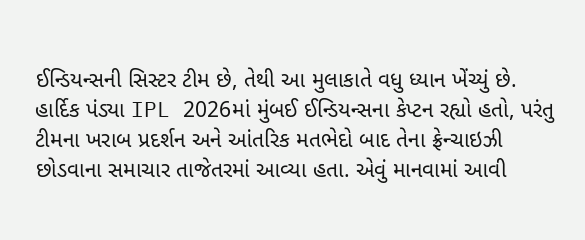ઈન્ડિયન્સની સિસ્ટર ટીમ છે, તેથી આ મુલાકાતે વધુ ધ્યાન ખેંચ્યું છે. હાર્દિક પંડ્યા IPL 2026માં મુંબઈ ઈન્ડિયન્સના કેપ્ટન રહ્યો હતો, પરંતુ ટીમના ખરાબ પ્રદર્શન અને આંતરિક મતભેદો બાદ તેના ફ્રેન્ચાઇઝી છોડવાના સમાચાર તાજેતરમાં આવ્યા હતા. એવું માનવામાં આવી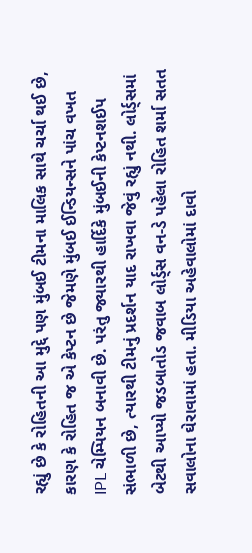રહ્યું છે કે રોહિતની આ મુદ્દે પણ મુંબઈ ટીમના માલિક સાથે ચર્ચા થઈ છે, કારણ કે રોહિત જ એ કેપ્ટન છે જેમણે મુંબઈ ઈન્ડિયન્સને પાંચ વખત IPL ચેમ્પિયન બનાવી છે. પરંતુ જ્યારથી હાર્દિકે મુંબઈની કેપ્ટનશઈપ સંભાળી છે, ત્યારથી ટીમનું પ્રદર્શન યાદ રાખવા જેવું રહ્યું નથી. લોર્ડ્સમાં બેટથી આપ્યો જડબાતોડ જવાબ લોર્ડ્સ વન-ડે પહેલા રોહિત શર્મા સતત સવાલોના ઘેરાવામાં હતા. મીડિયા અહેવાલોમાં દાવો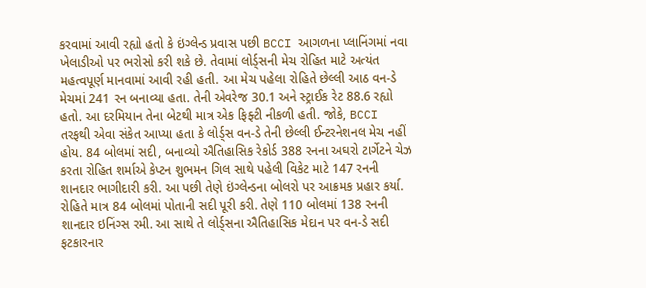કરવામાં આવી રહ્યો હતો કે ઇંગ્લેન્ડ પ્રવાસ પછી BCCI આગળના પ્લાનિંગમાં નવા ખેલાડીઓ પર ભરોસો કરી શકે છે. તેવામાં લોર્ડ્સની મેચ રોહિત માટે અત્યંત મહત્વપૂર્ણ માનવામાં આવી રહી હતી. આ મેચ પહેલા રોહિતે છેલ્લી આઠ વન-ડે મેચમાં 241 રન બનાવ્યા હતા. તેની એવરેજ 30.1 અને સ્ટ્રાઈક રેટ 88.6 રહ્યો હતો. આ દરમિયાન તેના બેટથી માત્ર એક ફિફ્ટી નીકળી હતી. જોકે, BCCI તરફથી એવા સંકેત આપ્યા હતા કે લોર્ડ્સ વન-ડે તેની છેલ્લી ઈન્ટરનેશનલ મેચ નહીં હોય. 84 બોલમાં સદી, બનાવ્યો ઐતિહાસિક રેકોર્ડ 388 રનના અઘરો ટાર્ગેટને ચેઝ કરતા રોહિત શર્માએ કેપ્ટન શુભમન ગિલ સાથે પહેલી વિકેટ માટે 147 રનની શાનદાર ભાગીદારી કરી. આ પછી તેણે ઇંગ્લેન્ડના બોલરો પર આક્રમક પ્રહાર કર્યા. રોહિતે માત્ર 84 બોલમાં પોતાની સદી પૂરી કરી. તેણે 110 બોલમાં 138 રનની શાનદાર ઇનિંગ્સ રમી. આ સાથે તે લોર્ડ્સના ઐતિહાસિક મેદાન પર વન-ડે સદી ફટકારનાર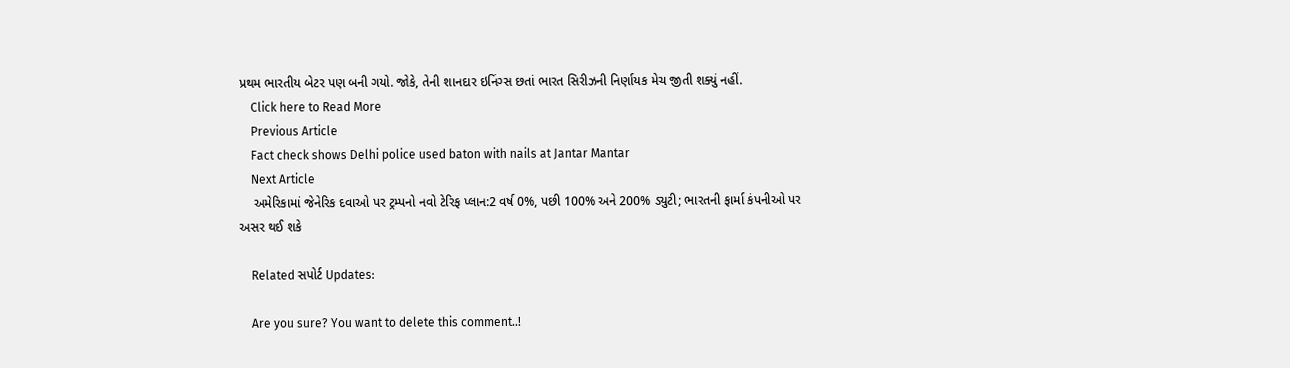પ્રથમ ભારતીય બેટર પણ બની ગયો. જોકે, તેની શાનદાર ઇનિંગ્સ છતાં ભારત સિરીઝની નિર્ણાયક મેચ જીતી શક્યું નહીં.
    Click here to Read More
    Previous Article
    Fact check shows Delhi police used baton with nails at Jantar Mantar
    Next Article
    અમેરિકામાં જેનેરિક દવાઓ પર ટ્રમ્પનો નવો ટેરિફ પ્લાન:2 વર્ષ 0%, પછી 100% અને 200% ડ્યુટી; ભારતની ફાર્મા કંપનીઓ પર અસર થઈ શકે

    Related સપોર્ટ Updates:

    Are you sure? You want to delete this comment..!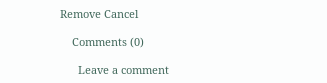Remove Cancel

    Comments (0)

      Leave a comment